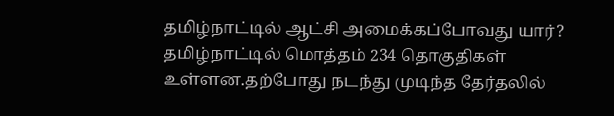தமிழ்நாட்டில் ஆட்சி அமைக்கப்போவது யார்?
தமிழ்நாட்டில் மொத்தம் 234 தொகுதிகள் உள்ளன.தற்போது நடந்து முடிந்த தேர்தலில்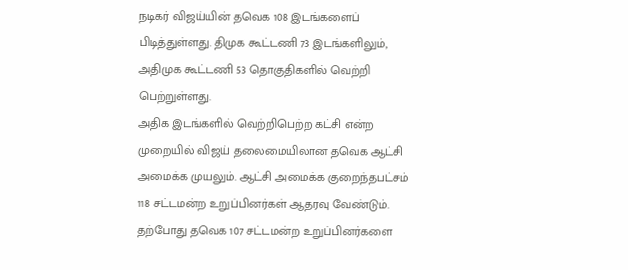நடிகர் விஜய்யின் தவெக 108 இடங்களைப் பிடித்துள்ளது. திமுக கூட்டணி 73 இடங்களிலும், அதிமுக கூட்டணி 53 தொகுதிகளில் வெற்றி பெற்றுள்ளது.
அதிக இடங்களில் வெற்றிபெற்ற கட்சி என்ற முறையில் விஜய் தலைமையிலான தவெக ஆட்சி அமைக்க முயலும். ஆட்சி அமைக்க குறைந்தபட்சம் 118 சட்டமன்ற உறுப்பினர்கள் ஆதரவு வேண்டும்.
தற்போது தவெக 107 சட்டமன்ற உறுப்பினர்களை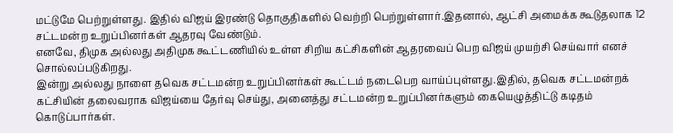மட்டுமே பெற்றுள்ளது. இதில் விஜய் இரண்டு தொகுதிகளில் வெற்றி பெற்றுள்ளார்.இதனால், ஆட்சி அமைக்க கூடுதலாக 12 சட்டமன்ற உறுப்பினர்கள் ஆதரவு வேண்டும்.
எனவே, திமுக அல்லது அதிமுக கூட்டணியில் உள்ள சிறிய கட்சிகளின் ஆதரவைப் பெற விஜய் முயற்சி செய்வார் எனச் சொல்லப்படுகிறது.
இன்று அல்லது நாளை தவெக சட்டமன்ற உறுப்பினர்கள் கூட்டம் நடைபெற வாய்ப்புள்ளது.இதில், தவெக சட்டமன்றக் கட்சியின் தலைவராக விஜய்யை தேர்வு செய்து, அனைத்து சட்டமன்ற உறுப்பினர்களும் கையெழுத்திட்டு கடிதம் கொடுப்பார்கள்.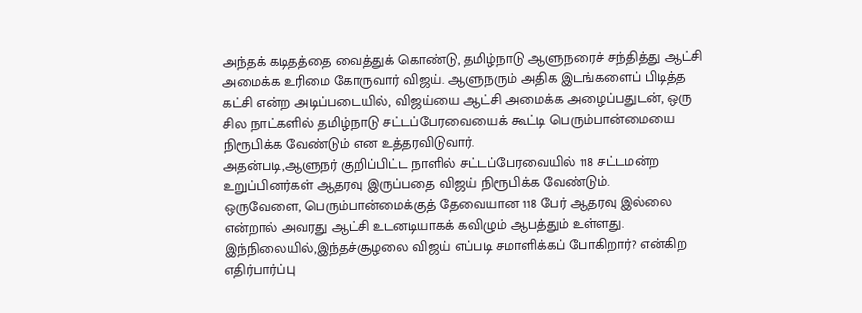அந்தக் கடிதத்தை வைத்துக் கொண்டு, தமிழ்நாடு ஆளுநரைச் சந்தித்து ஆட்சி அமைக்க உரிமை கோருவார் விஜய். ஆளுநரும் அதிக இடங்களைப் பிடித்த கட்சி என்ற அடிப்படையில், விஜய்யை ஆட்சி அமைக்க அழைப்பதுடன், ஒரு சில நாட்களில் தமிழ்நாடு சட்டப்பேரவையைக் கூட்டி பெரும்பான்மையை நிரூபிக்க வேண்டும் என உத்தரவிடுவார்.
அதன்படி,ஆளுநர் குறிப்பிட்ட நாளில் சட்டப்பேரவையில் 118 சட்டமன்ற உறுப்பினர்கள் ஆதரவு இருப்பதை விஜய் நிரூபிக்க வேண்டும்.
ஒருவேளை, பெரும்பான்மைக்குத் தேவையான 118 பேர் ஆதரவு இல்லை என்றால் அவரது ஆட்சி உடனடியாகக் கவிழும் ஆபத்தும் உள்ளது.
இந்நிலையில்,இந்தச்சூழலை விஜய் எப்படி சமாளிக்கப் போகிறார்? என்கிற எதிர்பார்ப்பு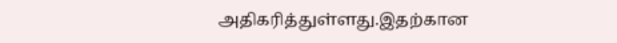அதிகரித்துள்ளது.இதற்கான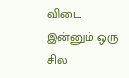விடை இன்னும் ஒரு சில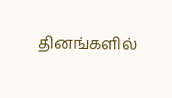தினங்களில்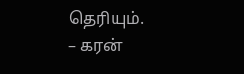தெரியும்.
– கரன்